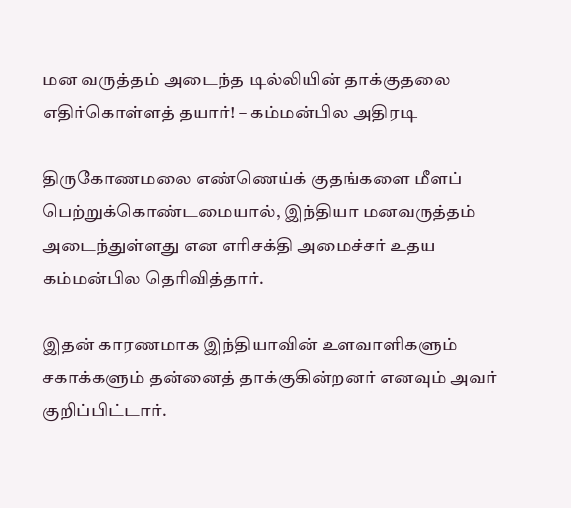மன வருத்தம் அடைந்த டில்லியின் தாக்குதலை எதிர்கொள்ளத் தயார்! – கம்மன்பில அதிரடி

திருகோணமலை எண்ணெய்க் குதங்களை மீளப் பெற்றுக்கொண்டமையால், இந்தியா மனவருத்தம் அடைந்துள்ளது என எரிசக்தி அமைச்சர் உதய கம்மன்பில தெரிவித்தார்.

இதன் காரணமாக இந்தியாவின் உளவாளிகளும் சகாக்களும் தன்னைத் தாக்குகின்றனர் எனவும் அவர் குறிப்பிட்டார்.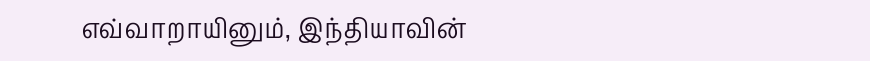எவ்வாறாயினும், இந்தியாவின்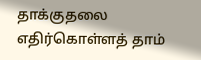தாக்குதலை எதிர்கொள்ளத் தாம்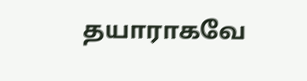தயாராகவே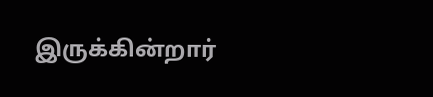இருக்கின்றார்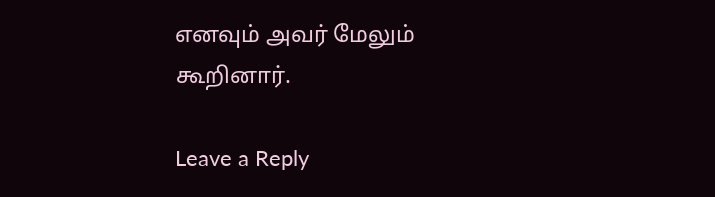எனவும் அவர் மேலும் கூறினார்.

Leave a Reply